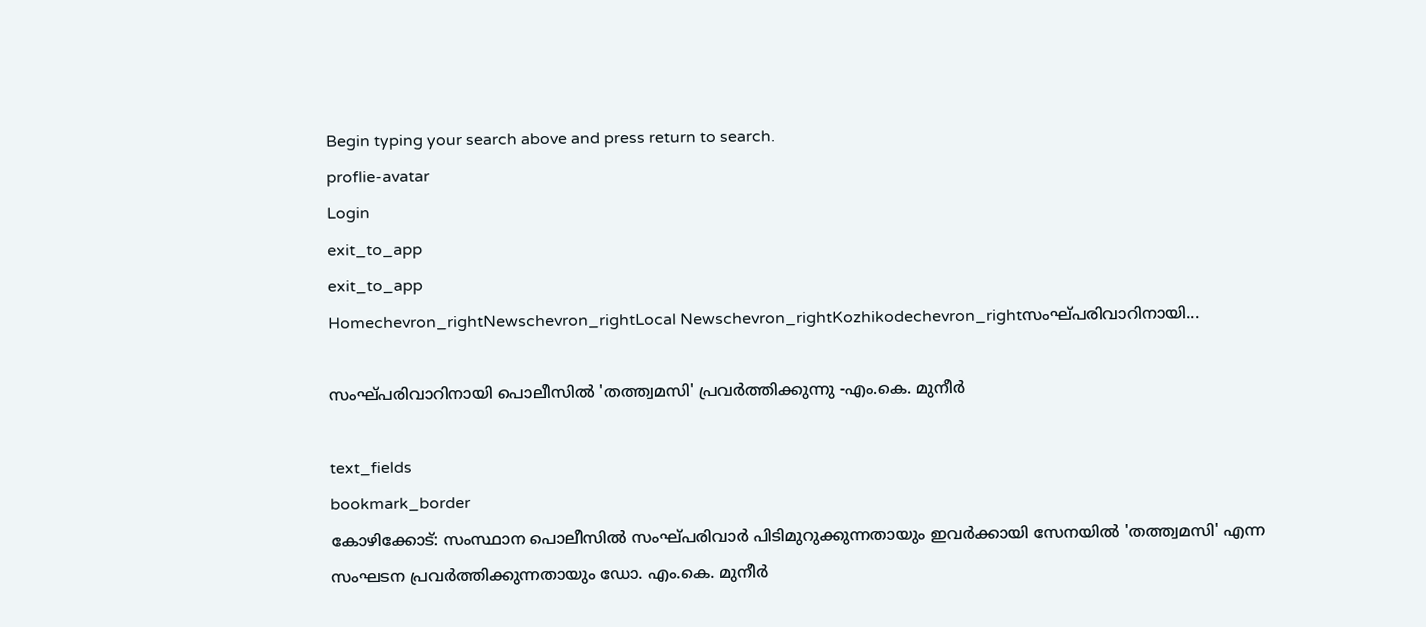Begin typing your search above and press return to search.
proflie-avatar
Login
exit_to_app
exit_to_app
Homechevron_rightNewschevron_rightLocal Newschevron_rightKozhikodechevron_rightസംഘ്പരിവാറിനായി...

സംഘ്പരിവാറിനായി പൊലീസിൽ 'തത്ത്വമസി' പ്രവർത്തിക്കുന്നു -എം.കെ. മുനീർ

text_fields
bookmark_border
കോഴിക്കോട്: സംസ്ഥാന പൊലീസിൽ സംഘ്പരിവാർ പിടിമുറുക്കുന്നതായും ഇവർക്കായി സേനയിൽ 'തത്ത്വമസി' എന്ന സംഘടന പ്രവർത്തിക്കുന്നതായും ഡോ. എം.കെ. മുനീർ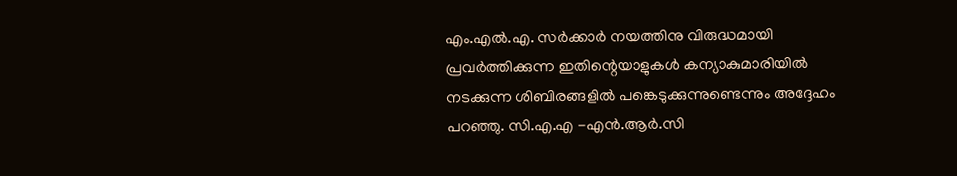എം.എൽ.എ. സർക്കാർ നയത്തിനു വിരുദ്ധമായി പ്രവർത്തിക്കുന്ന ഇതിന്റെയാളുകൾ കന്യാകുമാരിയിൽ നടക്കുന്ന ശിബിരങ്ങളിൽ പങ്കെടുക്കുന്നുണ്ടെന്നും അദ്ദേഹം പറഞ്ഞു. സി.എ.എ -എൻ.ആർ.സി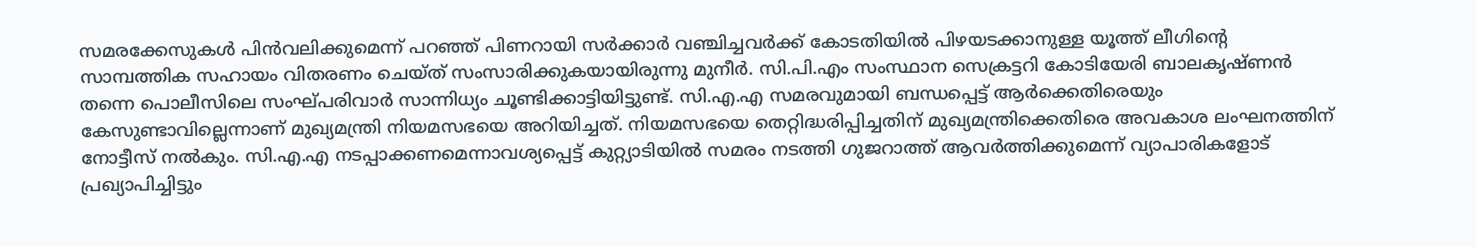സമരക്കേസുകൾ പിൻവലിക്കുമെന്ന് പറഞ്ഞ് പിണറായി സർക്കാർ വഞ്ചിച്ചവർക്ക് കോടതിയിൽ പിഴയടക്കാനുള്ള യൂത്ത് ലീഗിന്റെ സാമ്പത്തിക സഹായം വിതരണം ചെയ്ത് സംസാരിക്കുകയായിരുന്നു മുനീർ. സി.പി.എം സംസ്ഥാന സെക്രട്ടറി കോടിയേരി ബാലകൃഷ്ണൻ തന്നെ പൊലീസിലെ സംഘ്പരിവാർ സാന്നിധ്യം ചൂണ്ടിക്കാട്ടിയിട്ടുണ്ട്. സി.എ.എ സമരവുമായി ബന്ധപ്പെട്ട് ആർക്കെതിരെയും കേസുണ്ടാവില്ലെന്നാണ് മുഖ്യമന്ത്രി നിയമസഭയെ അറിയിച്ചത്. നിയമസഭയെ തെറ്റിദ്ധരിപ്പിച്ചതിന് മുഖ്യമന്ത്രിക്കെതിരെ അവകാശ ലംഘനത്തിന് നോട്ടീസ് നൽകും. സി.എ.എ നടപ്പാക്കണമെന്നാവശ്യപ്പെട്ട് കുറ്റ്യാടിയിൽ സമരം നടത്തി ഗുജറാത്ത് ആവർത്തിക്കുമെന്ന് വ്യാപാരികളോട് പ്രഖ്യാപിച്ചിട്ടും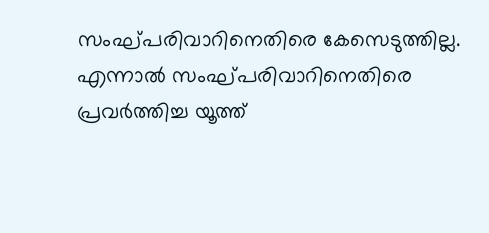സംഘ്പരിവാറിനെതിരെ കേസെടുത്തില്ല. എന്നാൽ സംഘ്പരിവാറിനെതിരെ പ്രവർത്തിച്ച യൂത്ത്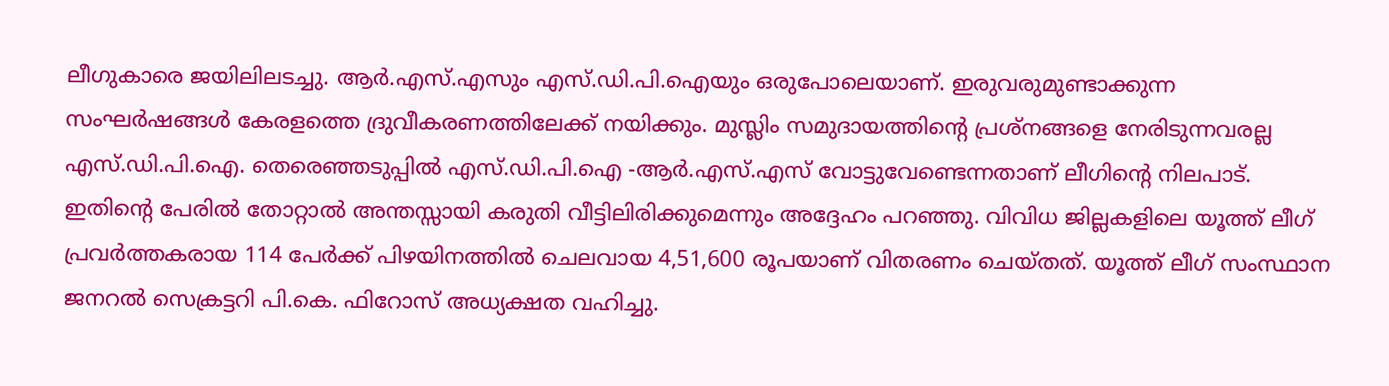ലീഗുകാരെ ജയിലിലടച്ചു. ആർ.എസ്.എസും എസ്.ഡി.പി.ഐയും ഒരുപോലെയാണ്. ഇരുവരുമുണ്ടാക്കുന്ന സംഘർഷങ്ങൾ കേരളത്തെ ദ്രുവീകരണത്തിലേക്ക് നയിക്കും. മുസ്ലിം സമുദായത്തിന്റെ പ്രശ്നങ്ങളെ നേരിടുന്നവരല്ല എസ്.ഡി.പി.ഐ. തെരെഞ്ഞടുപ്പിൽ എസ്.ഡി.പി.ഐ -ആർ.എസ്.എസ് വോട്ടുവേണ്ടെന്നതാണ് ലീഗിന്റെ നിലപാട്. ഇതിന്റെ പേരിൽ തോറ്റാൽ അന്തസ്സായി കരുതി വീട്ടിലിരിക്കുമെന്നും അദ്ദേഹം പറഞ്ഞു. വിവിധ ജില്ലകളിലെ യൂത്ത് ലീഗ് പ്രവർത്തകരായ 114 പേർക്ക് പിഴയിനത്തിൽ ചെലവായ 4,51,600 രൂപയാണ് വിതരണം ചെയ്തത്. യൂത്ത് ലീഗ് സംസ്ഥാന ജനറൽ സെക്രട്ടറി പി.കെ. ഫിറോസ് അധ്യക്ഷത വഹിച്ചു.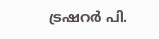ട്രഷറർ പി.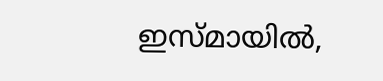ഇസ്മായിൽ,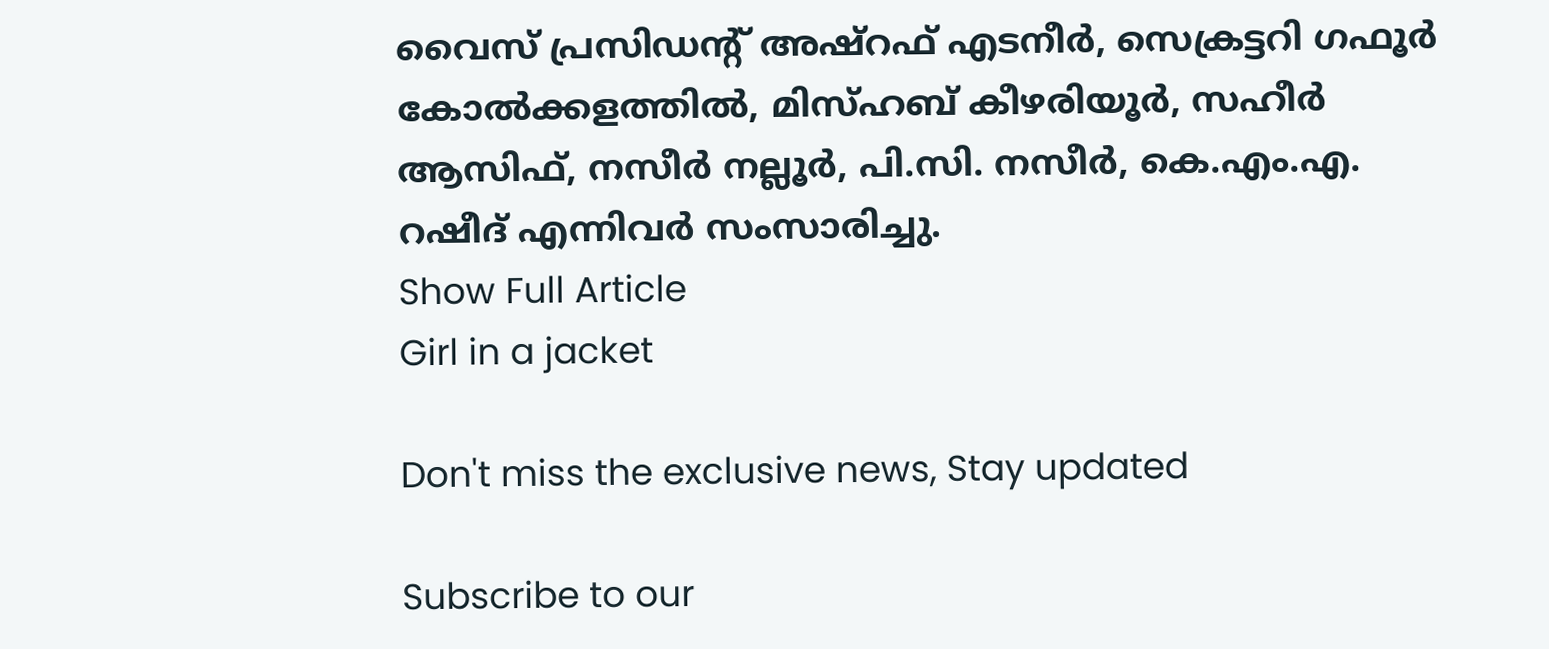വൈസ് പ്രസിഡന്‍റ് അഷ്‌റഫ്‌ എടനീർ, സെക്രട്ടറി ഗഫൂർ കോൽക്കളത്തിൽ, മിസ്ഹബ് കീഴരിയൂർ, സഹീർ ആസിഫ്, നസീർ നല്ലൂർ, പി.സി. നസീർ, കെ.എം.എ. റഷീദ് എന്നിവർ സംസാരിച്ചു.
Show Full Article
Girl in a jacket

Don't miss the exclusive news, Stay updated

Subscribe to our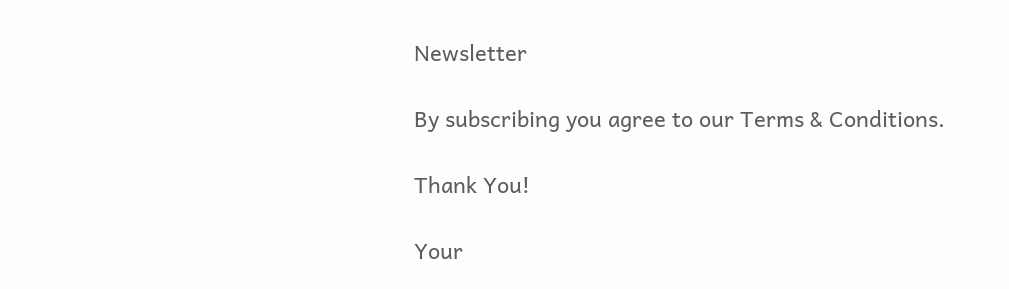Newsletter

By subscribing you agree to our Terms & Conditions.

Thank You!

Your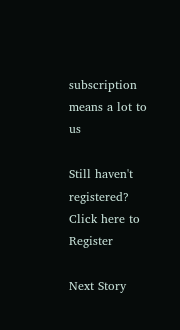subscription means a lot to us

Still haven't registered? Click here to Register

Next Story